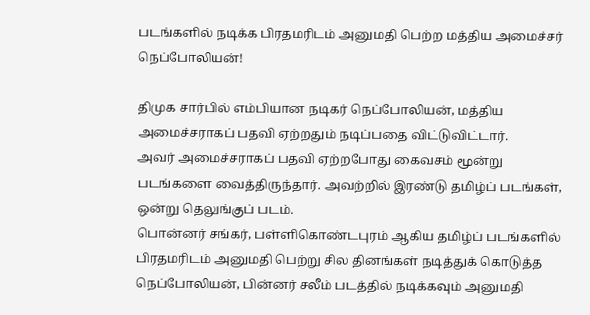படங்களில் நடிக்க பிரதமரிடம் அனுமதி பெற்ற மத்திய அமைச்சர் நெப்போலியன்!

திமுக சார்பில் எம்பியான நடிகர் நெப்போலியன், மத்திய அமைச்சராகப் பதவி ஏற்றதும் நடிப்பதை விட்டுவிட்டார்.
அவர் அமைச்சராகப் பதவி ஏற்றபோது கைவசம் மூன்று படங்களை வைத்திருந்தார். அவற்றில் இரண்டு தமிழ்ப் படங்கள், ஒன்று தெலுங்குப் படம்.
பொன்னர் சங்கர், பள்ளிகொண்டபுரம் ஆகிய தமிழ்ப் படங்களில் பிரதமரிடம் அனுமதி பெற்று சில தினங்கள் நடித்துக் கொடுத்த நெப்போலியன், பின்னர் சலீம் படத்தில் நடிக்கவும் அனுமதி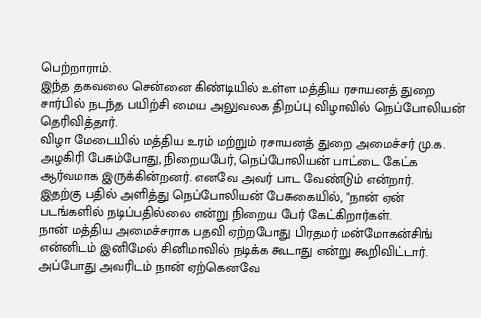பெற்றாராம்.
இந்த தகவலை சென்னை கிண்டியில் உள்ள மத்திய ரசாயனத் துறை சார்பில் நடந்த பயிற்சி மைய அலுவலக திறப்பு விழாவில் நெப்போலியன் தெரிவித்தார்.
விழா மேடையில் மத்திய உரம் மற்றும் ரசாயனத் துறை அமைச்சர் மு.க. அழகிரி பேசும்போது, நிறையபேர், நெப்போலியன் பாட்டை கேட்க ஆர்வமாக இருக்கின்றனர். எனவே அவர் பாட வேண்டும் என்றார்.
இதற்கு பதில் அளித்து நெப்போலியன் பேசுகையில், "நான் ஏன் படங்களில் நடிப்பதில்லை என்று நிறைய பேர் கேட்கிறார்கள்.
நான் மத்திய அமைச்சராக பதவி ஏற்றபோது பிரதமர் மன்மோகன்சிங் என்னிடம் இனிமேல் சினிமாவில் நடிக்க கூடாது என்று கூறிவிட்டார்.
அப்போது அவரிடம் நான் ஏற்கெனவே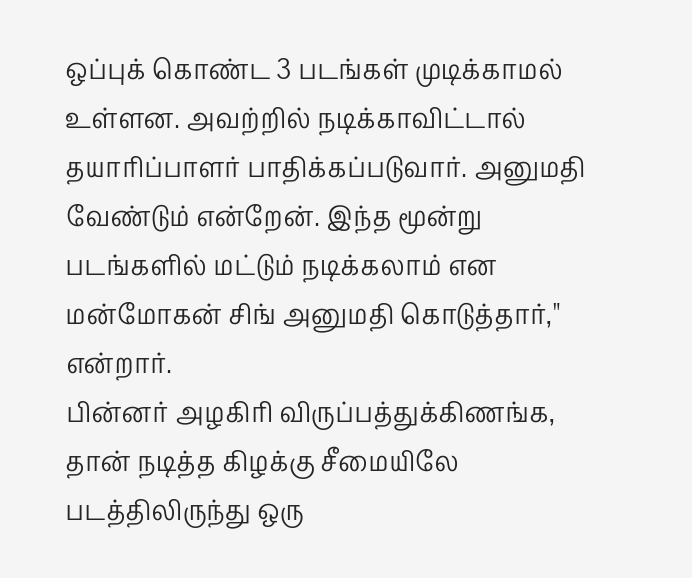ஒப்புக் கொண்ட 3 படங்கள் முடிக்காமல் உள்ளன. அவற்றில் நடிக்காவிட்டால் தயாரிப்பாளர் பாதிக்கப்படுவார். அனுமதி வேண்டும் என்றேன். இந்த மூன்று படங்களில் மட்டும் நடிக்கலாம் என மன்மோகன் சிங் அனுமதி கொடுத்தார்," என்றார்.
பின்னர் அழகிரி விருப்பத்துக்கிணங்க, தான் நடித்த கிழக்கு சீமையிலே படத்திலிருந்து ஒரு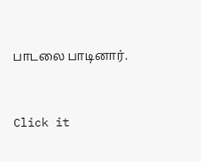பாடலை பாடினார்.


Click it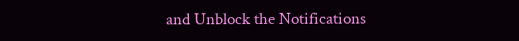and Unblock the Notifications